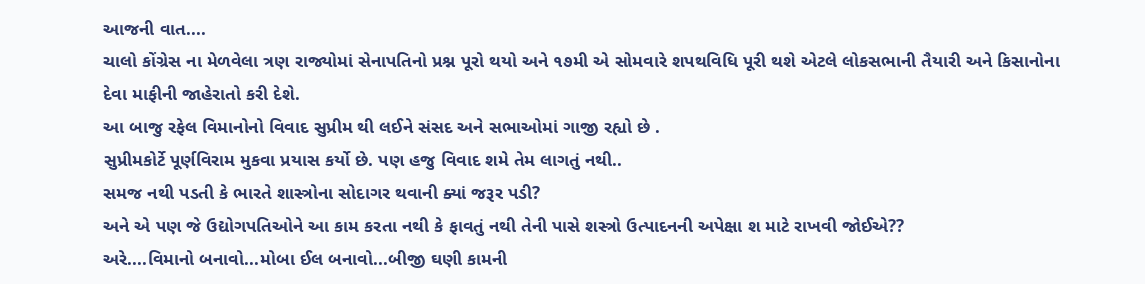આજની વાત....
ચાલો કોંગ્રેસ ના મેળવેલા ત્રણ રાજ્યોમાં સેનાપતિનો પ્રશ્ન પૂરો થયો અને ૧૭મી એ સોમવારે શપથવિધિ પૂરી થશે એટલે લોકસભાની તૈયારી અને કિસાનોના દેવા માફીની જાહેરાતો કરી દેશે.
આ બાજુ રફેલ વિમાનોનો વિવાદ સુપ્રીમ થી લઈને સંસદ અને સભાઓમાં ગાજી રહ્યો છે .
સુપ્રીમકોર્ટે પૂર્ણવિરામ મુકવા પ્રયાસ કર્યો છે. પણ હજુ વિવાદ શમે તેમ લાગતું નથી..
સમજ નથી પડતી કે ભારતે શાસ્ત્રોના સોદાગર થવાની ક્યાં જરૂર પડી?
અને એ પણ જે ઉદ્યોગપતિઓને આ કામ કરતા નથી કે ફાવતું નથી તેની પાસે શસ્ત્રો ઉત્પાદનની અપેક્ષા શ માટે રાખવી જોઈએ??
અરે....વિમાનો બનાવો...મોબા ઈલ બનાવો...બીજી ઘણી કામની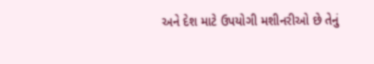અને દેશ માટે ઉપયોગી મશીનરીઓ છે તેનું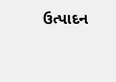ઉત્પાદન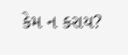કેમ ન કરાય?